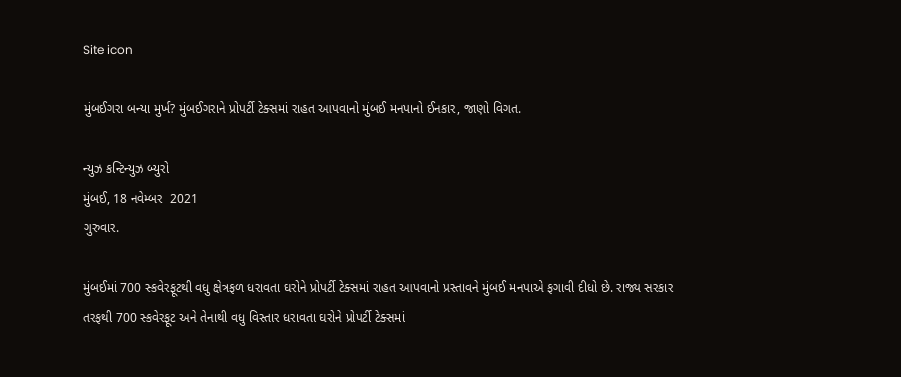Site icon

મુંબઈગરા બન્યા મુર્ખ? મુંબઈગરાને પ્રોપર્ટી ટેક્સમાં રાહત આપવાનો મુંબઈ મનપાનો ઈનકાર, જાણો વિગત.

ન્યુઝ કન્ટિન્યુઝ બ્યુરો
મુંબઈ, 18 નવેમ્બર  2021
ગુરુવાર.

મુંબઈમાં 700 સ્કવેરફૂટથી વધુ ક્ષેત્રફળ ધરાવતા ઘરોને પ્રોપર્ટી ટેક્સમાં રાહત આપવાનો પ્રસ્તાવને મુંબઈ મનપાએ ફગાવી દીધો છે. રાજ્ય સરકાર તરફથી 700 સ્કવેરફૂટ અને તેનાથી વધુ વિસ્તાર ધરાવતા ઘરોને પ્રોપર્ટી ટેક્સમાં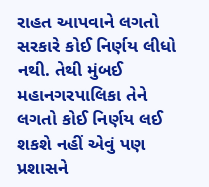રાહત આપવાને લગતો સરકારે કોઈ નિર્ણય લીધો નથી. તેથી મુંબઈ મહાનગરપાલિકા તેને લગતો કોઈ નિર્ણય લઈ શકશે નહીં એવું પણ પ્રશાસને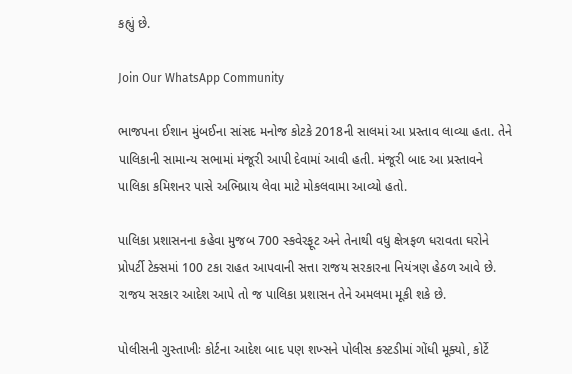કહ્યું છે.

Join Our WhatsApp Community

ભાજપના ઈશાન મુંબઈના સાંસદ મનોજ કોટકે 2018ની સાલમાં આ પ્રસ્તાવ લાવ્યા હતા. તેને પાલિકાની સામાન્ય સભામાં મંજૂરી આપી દેવામાં આવી હતી. મંજૂરી બાદ આ પ્રસ્તાવને પાલિકા કમિશનર પાસે અભિપ્રાય લેવા માટે મોકલવામા આવ્યો હતો.

પાલિકા પ્રશાસનના કહેવા મુજબ 700 સ્કવેરફૂટ અને તેનાથી વધુ ક્ષેત્રફળ ધરાવતા ઘરોને પ્રોપર્ટી ટેક્સમાં 100 ટકા રાહત આપવાની સત્તા રાજય સરકારના નિયંત્રણ હેઠળ આવે છે. રાજય સરકાર આદેશ આપે તો જ પાલિકા પ્રશાસન તેને અમલમા મૂકી શકે છે.

પોલીસની ગુસ્તાખીઃ કોર્ટના આદેશ બાદ પણ શખ્સને પોલીસ કસ્ટડીમાં ગોંધી મૂક્યો, કોર્ટે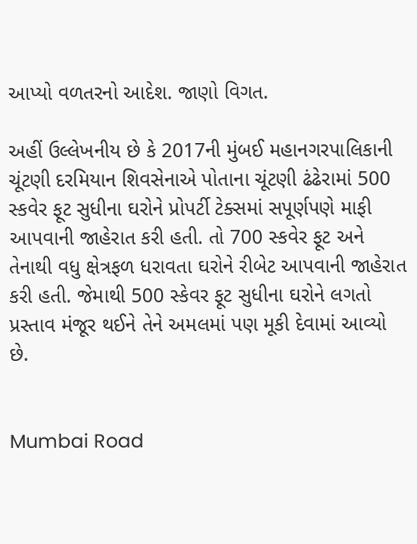આપ્યો વળતરનો આદેશ. જાણો વિગત.

અહીં ઉલ્લેખનીય છે કે 2017ની મુંબઈ મહાનગરપાલિકાની ચૂંટણી દરમિયાન શિવસેનાએ પોતાના ચૂંટણી ઢંઢેરામાં 500 સ્કવેર ફૂટ સુધીના ઘરોને પ્રોપર્ટી ટેક્સમાં સપૂર્ણપણે માફી આપવાની જાહેરાત કરી હતી. તો 700 સ્કવેર ફૂટ અને તેનાથી વધુ ક્ષેત્રફળ ધરાવતા ઘરોને રીબેટ આપવાની જાહેરાત કરી હતી. જેમાથી 500 સ્કેવર ફૂટ સુધીના ઘરોને લગતો પ્રસ્તાવ મંજૂર થઈને તેને અમલમાં પણ મૂકી દેવામાં આવ્યો છે.


Mumbai Road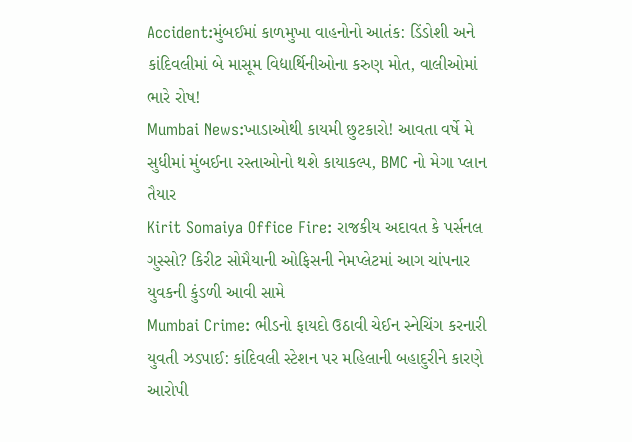Accident:મુંબઈમાં કાળમુખા વાહનોનો આતંક: ડિંડોશી અને કાંદિવલીમાં બે માસૂમ વિદ્યાર્થિનીઓના કરુણ મોત, વાલીઓમાં ભારે રોષ!
Mumbai News:ખાડાઓથી કાયમી છુટકારો! આવતા વર્ષે મે સુધીમાં મુંબઈના રસ્તાઓનો થશે કાયાકલ્પ, BMC નો મેગા પ્લાન તૈયાર
Kirit Somaiya Office Fire: રાજકીય અદાવત કે પર્સનલ ગુસ્સો? કિરીટ સોમૈયાની ઓફિસની નેમપ્લેટમાં આગ ચાંપનાર યુવકની કુંડળી આવી સામે
Mumbai Crime: ભીડનો ફાયદો ઉઠાવી ચેઈન સ્નેચિંગ કરનારી યુવતી ઝડપાઈ: કાંદિવલી સ્ટેશન પર મહિલાની બહાદુરીને કારણે આરોપી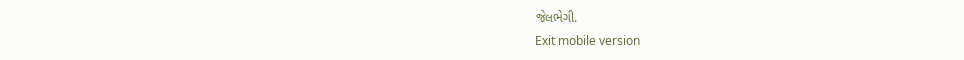જેલભેગી.
Exit mobile version